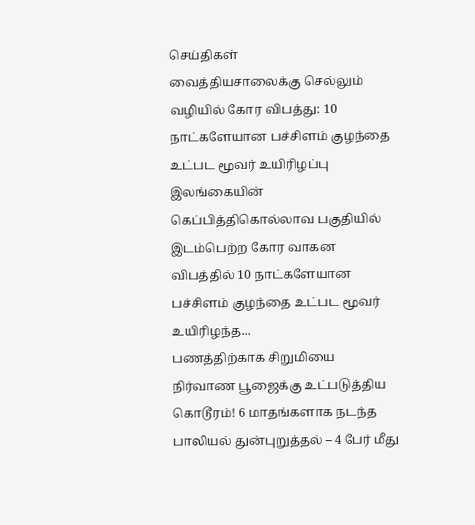செய்திகள்
வைத்தியசாலைக்கு செல்லும் வழியில் கோர விபத்து: 10 நாட்களேயான பச்சிளம் குழந்தை உட்பட மூவர் உயிரிழப்பு
இலங்கையின் கெப்பித்திகொல்லாவ பகுதியில் இடம்பெற்ற கோர வாகன விபத்தில் 10 நாட்களேயான பச்சிளம் குழந்தை உட்பட மூவர் உயிரிழந்த...
பணத்திற்காக சிறுமியை நிர்வாண பூஜைக்கு உட்படுத்திய கொடூரம்! 6 மாதங்களாக நடந்த பாலியல் துன்புறுத்தல் – 4 பேர் மீது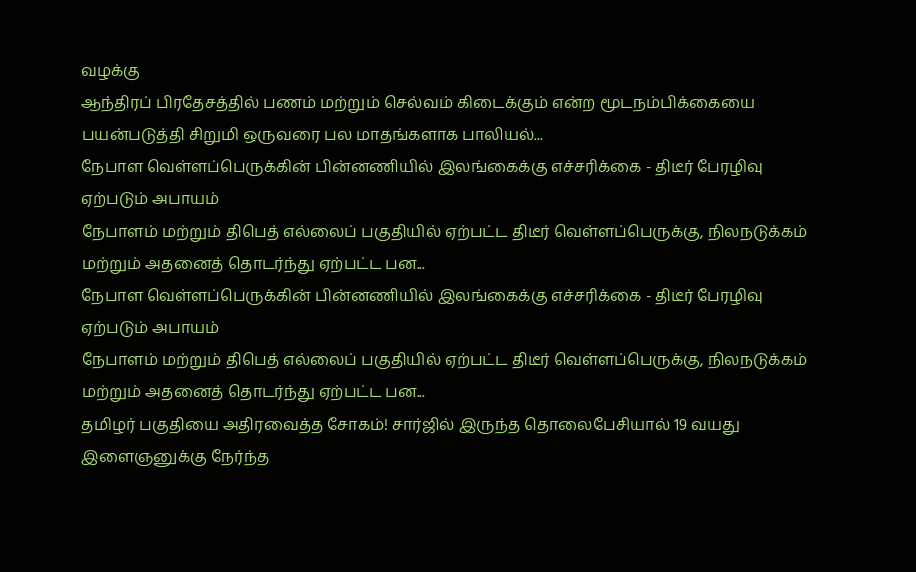வழக்கு
ஆந்திரப் பிரதேசத்தில் பணம் மற்றும் செல்வம் கிடைக்கும் என்ற மூடநம்பிக்கையை பயன்படுத்தி சிறுமி ஒருவரை பல மாதங்களாக பாலியல்...
நேபாள வெள்ளப்பெருக்கின் பின்னணியில் இலங்கைக்கு எச்சரிக்கை - திடீர் பேரழிவு ஏற்படும் அபாயம்
நேபாளம் மற்றும் திபெத் எல்லைப் பகுதியில் ஏற்பட்ட திடீர் வெள்ளப்பெருக்கு, நிலநடுக்கம் மற்றும் அதனைத் தொடர்ந்து ஏற்பட்ட பன...
நேபாள வெள்ளப்பெருக்கின் பின்னணியில் இலங்கைக்கு எச்சரிக்கை - திடீர் பேரழிவு ஏற்படும் அபாயம்
நேபாளம் மற்றும் திபெத் எல்லைப் பகுதியில் ஏற்பட்ட திடீர் வெள்ளப்பெருக்கு, நிலநடுக்கம் மற்றும் அதனைத் தொடர்ந்து ஏற்பட்ட பன...
தமிழர் பகுதியை அதிரவைத்த சோகம்! சார்ஜில் இருந்த தொலைபேசியால் 19 வயது இளைஞனுக்கு நேர்ந்த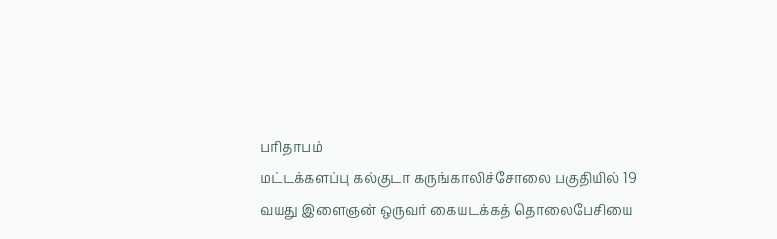பரிதாபம்
மட்டக்களப்பு கல்குடா கருங்காலிச்சோலை பகுதியில் 19 வயது இளைஞன் ஒருவர் கையடக்கத் தொலைபேசியை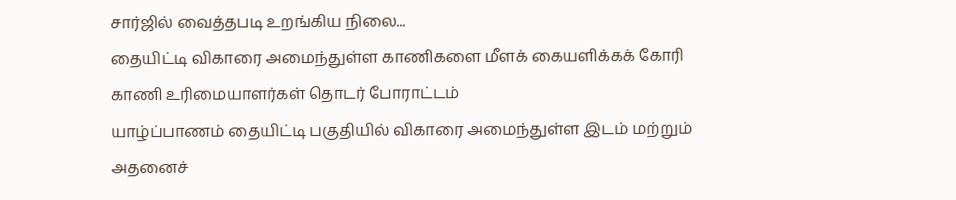சார்ஜில் வைத்தபடி உறங்கிய நிலை...
தையிட்டி விகாரை அமைந்துள்ள காணிகளை மீளக் கையளிக்கக் கோரி காணி உரிமையாளர்கள் தொடர் போராட்டம்
யாழ்ப்பாணம் தையிட்டி பகுதியில் விகாரை அமைந்துள்ள இடம் மற்றும் அதனைச்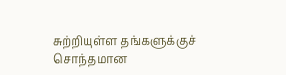சுற்றியுள்ள தங்களுக்குச் சொந்தமான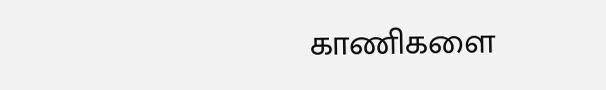காணிகளை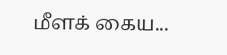மீளக் கைய...